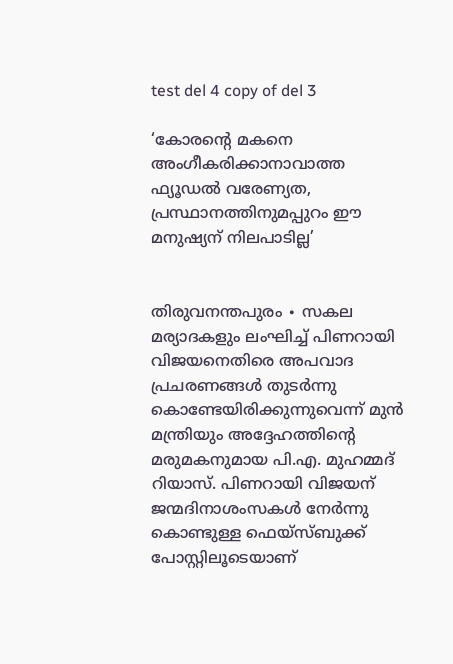test del 4 copy of del 3

‘കോരന്റെ മകനെ അംഗീകരിക്കാനാവാത്ത ഫ്യൂഡൽ വരേണ്യത, പ്രസ്ഥാനത്തിനുമപ്പുറം ഈ മനുഷ്യന് നിലപാടില്ല’


തിരുവനന്തപുരം ∙ സകല മര്യാദകളും ലംഘിച്ച് പിണറായി വിജയനെതിരെ അപവാദ പ്രചരണങ്ങൾ തുടർന്നു കൊണ്ടേയിരിക്കുന്നുവെന്ന് മുൻ മന്ത്രിയും അദ്ദേഹത്തിന്റെ മരുമകനുമായ പി.എ. മുഹമ്മദ് റിയാസ്. പിണറായി വിജയന് ജന്മദിനാശംസകൾ നേർന്നു കൊണ്ടുള്ള ഫെയ്സ്ബുക്ക് പോസ്റ്റിലൂടെയാണ്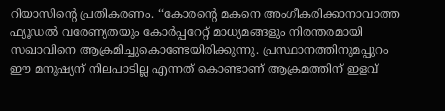റിയാസിന്റെ പ്രതികരണം. ‘‘കോരന്റെ മകനെ അംഗീകരിക്കാനാവാത്ത ഫ്യൂഡൽ വരേണ്യതയും കോർപ്പറേറ്റ് മാധ്യമങ്ങളും നിരന്തരമായി സഖാവിനെ ആക്രമിച്ചുകൊണ്ടേയിരിക്കുന്നു. പ്രസ്ഥാനത്തിനുമപ്പുറം ഈ മനുഷ്യന് നിലപാടില്ല എന്നത് കൊണ്ടാണ് ആക്രമത്തിന് ഇളവ്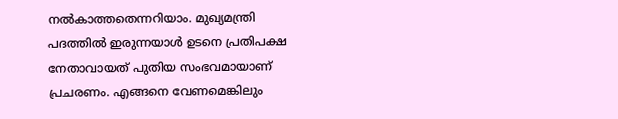നൽകാത്തതെന്നറിയാം. മുഖ്യമന്ത്രി പദത്തിൽ ഇരുന്നയാൾ ഉടനെ പ്രതിപക്ഷ നേതാവായത് പുതിയ സംഭവമായാണ് പ്രചരണം. എങ്ങനെ വേണമെങ്കിലും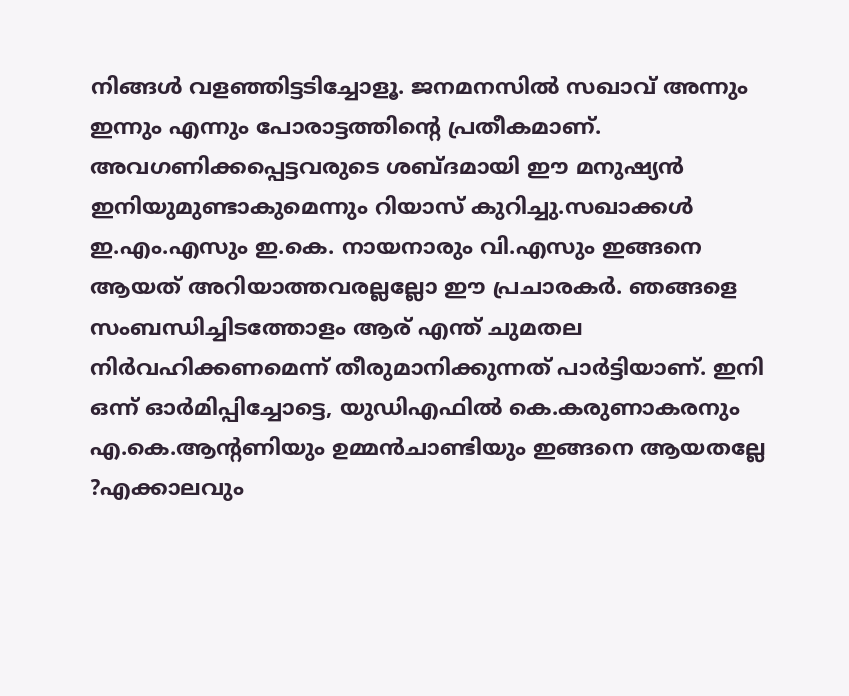നിങ്ങൾ വളഞ്ഞിട്ടടിച്ചോളൂ. ജനമനസിൽ സഖാവ്‌ അന്നും ഇന്നും എന്നും പോരാട്ടത്തിന്റെ പ്രതീകമാണ്. അവഗണിക്കപ്പെട്ടവരുടെ ശബ്ദമായി ഈ മനുഷ്യൻ ഇനിയുമുണ്ടാകുമെന്നും റിയാസ് കുറിച്ചു.സഖാക്കൾ ഇ.എം.എസും ഇ.കെ. നായനാരും വി.എസും ഇങ്ങനെ ആയത് അറിയാത്തവരല്ലല്ലോ ഈ പ്രചാരകർ. ഞങ്ങളെ സംബന്ധിച്ചിടത്തോളം ആര് എന്ത് ചുമതല നിർവഹിക്കണമെന്ന് തീരുമാനിക്കുന്നത് പാർട്ടിയാണ്. ഇനി ഒന്ന് ഓർമിപ്പിച്ചോട്ടെ, യുഡിഎഫിൽ കെ.കരുണാകരനും എ.കെ.ആന്റണിയും ഉമ്മൻചാണ്ടിയും ഇങ്ങനെ ആയതല്ലേ ?എക്കാലവും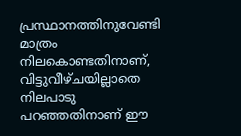പ്രസ്ഥാനത്തിനുവേണ്ടി മാത്രം നിലകൊണ്ടതിനാണ്, വിട്ടുവീഴ്ചയില്ലാതെ നിലപാടു പറഞ്ഞതിനാണ് ഈ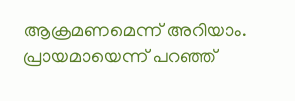ആക്രമണമെന്ന് അറിയാം. പ്രായമായെന്ന് പറഞ്ഞ്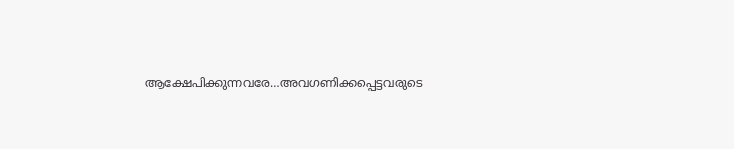ആക്ഷേപിക്കുന്നവരേ…അവഗണിക്കപ്പെട്ടവരുടെ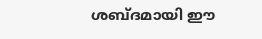ശബ്ദമായി ഈ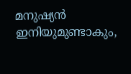മനുഷ്യൻ ഇനിയുമുണ്ടാകും,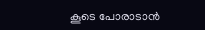കൂടെ പോരാടാൻ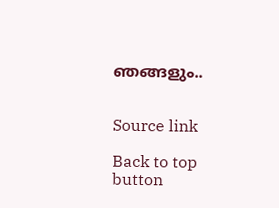ഞങ്ങളും..


Source link

Back to top button